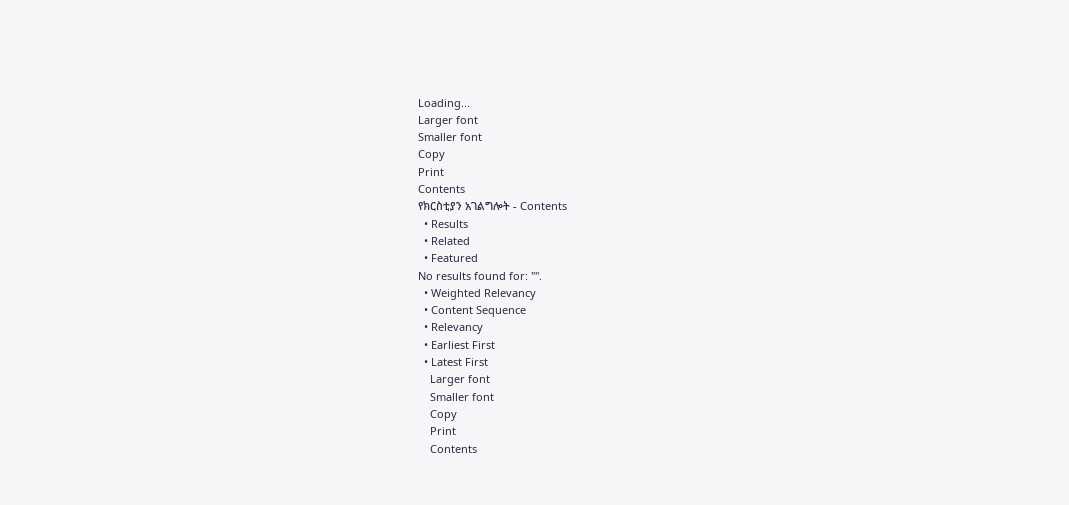Loading...
Larger font
Smaller font
Copy
Print
Contents
የክርስቲያን አገልግሎት - Contents
  • Results
  • Related
  • Featured
No results found for: "".
  • Weighted Relevancy
  • Content Sequence
  • Relevancy
  • Earliest First
  • Latest First
    Larger font
    Smaller font
    Copy
    Print
    Contents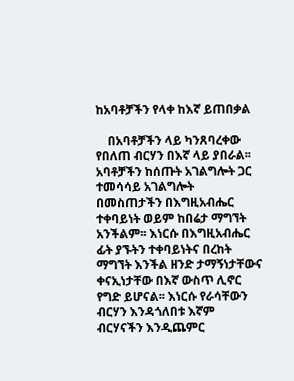ከአባቶቻችን የላቀ ከእኛ ይጠበቃል

    በአባቶቻችን ላይ ካንጸባረቀው የበለጠ ብርሃን በእኛ ላይ ያበራል፡፡ አባቶቻችን ከሰጡት አገልግሎት ጋር ተመሳሳይ አገልግሎት በመስጠታችን በእግዚአብሔር ተቀባይነት ወይም ከበሬታ ማግኘት አንችልም፡፡ እነርሱ በእግዚአብሔር ፊት ያኙትን ተቀባይነትና በረከት ማግኘት እንችል ዘንድ ታማኝነታቸውና ቀናኢነታቸው በእኛ ውስጥ ሊኖር የግድ ይሆናል፡፡ እነርሱ የራሳቸውን ብርሃን እንዳጎለበቱ እኛም ብርሃናችን እንዲጨምር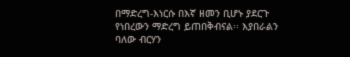በማድረግ-እነርሱ በእኛ ዘመን ቢሆኑ ያደርጉ የነበረውን ማድረግ ይጠበቅብናል፡፡ እያበራልን ባለው ብርሃን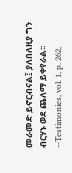መራመድ ይኖርብናል፤ ያለበለዚያ ግን ብርሃኑ ወደ ጨለማ ይቀየራል፡፡--Testimonies, vol. 1, p. 262,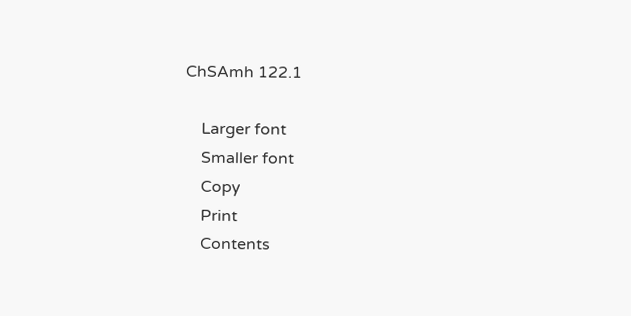ChSAmh 122.1

    Larger font
    Smaller font
    Copy
    Print
    Contents